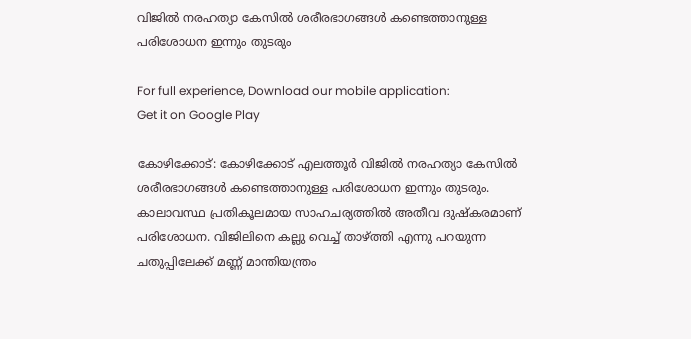വിജിൽ നരഹത്യാ കേസിൽ ശരീരഭാഗങ്ങൾ കണ്ടെത്താനുള്ള പരിശോധന ഇന്നും തുടരും

For full experience, Download our mobile application:
Get it on Google Play

കോഴിക്കോട്: കോഴിക്കോട് എലത്തൂർ വിജിൽ നരഹത്യാ കേസിൽ ശരീരഭാഗങ്ങൾ കണ്ടെത്താനുള്ള പരിശോധന ഇന്നും തുടരും. കാലാവസ്ഥ പ്രതികൂലമായ സാഹചര്യത്തിൽ അതീവ ദുഷ്കരമാണ് പരിശോധന. വിജിലിനെ കല്ലു വെച്ച് താഴ്ത്തി എന്നു പറയുന്ന ചതുപ്പിലേക്ക് മണ്ണ് മാന്തിയന്ത്രം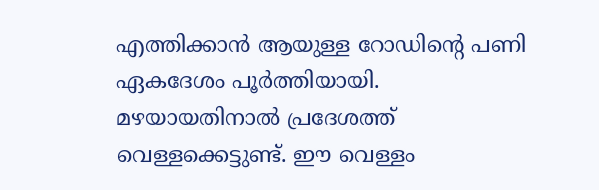എത്തിക്കാൻ ആയുള്ള റോഡിൻ്റെ പണി ഏകദേശം പൂർത്തിയായി. മഴയായതിനാൽ പ്രദേശത്ത് വെള്ളക്കെട്ടുണ്ട്. ഈ വെള്ളം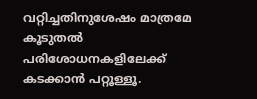വറ്റിച്ചതിനുശേഷം മാത്രമേ കൂടുതൽ പരിശോധനകളിലേക്ക് കടക്കാൻ പറ്റൂള്ളൂ.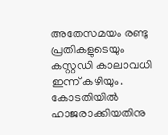അതേസമയം രണ്ടു പ്രതികളുടെയും കസ്റ്റഡി കാലാവധി ഇന്ന് കഴിയും. കോടതിയിൽ ഹാജരാക്കിയതിനു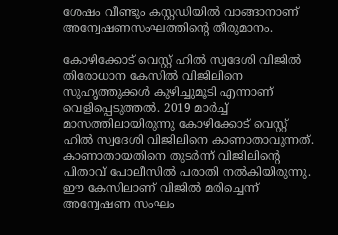ശേഷം വീണ്ടും കസ്റ്റഡിയിൽ വാങ്ങാനാണ് അന്വേഷണസംഘത്തിന്റെ തീരുമാനം.

കോഴിക്കോട് വെസ്റ്റ് ഹിൽ സ്വദേശി വിജിൽ തിരോധാന കേസിൽ വിജിലിനെ സുഹൃത്തുക്കൾ കുഴിച്ചുമൂടി എന്നാണ് വെളിപ്പെടുത്തൽ. 2019 മാർച്ച് മാസത്തിലായിരുന്നു കോഴിക്കോട് വെസ്റ്റ് ഹിൽ സ്വദേശി വിജിലിനെ കാണാതാവുന്നത്. കാണാതായതിനെ തുടർന്ന് വിജിലിന്റെ പിതാവ് പോലീസിൽ പരാതി നൽകിയിരുന്നു. ഈ കേസിലാണ് വിജിൽ മരിച്ചെന്ന് അന്വേഷണ സംഘം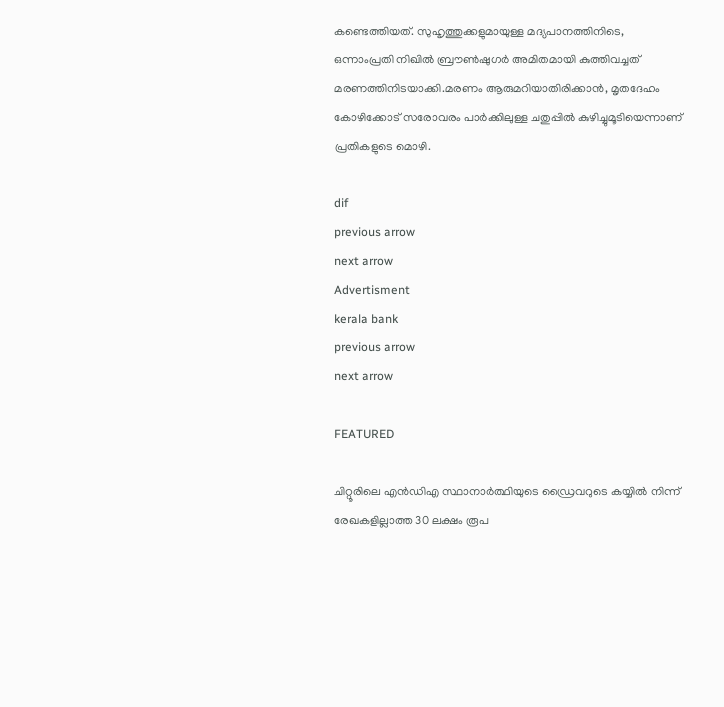കണ്ടെത്തിയത്. സുഹൃത്തുക്കളുമായുള്ള മദ്യപാനത്തിനിടെ, ഒന്നാംപ്രതി നിഖിൽ ബ്രൗൺഷുഗർ അമിതമായി കുത്തിവച്ചത് മരണത്തിനിടയാക്കി.മരണം ആരുമറിയാതിരിക്കാൻ, മൃതദേഹം കോഴിക്കോട് സരോവരം പാർക്കിലുള്ള ചതുപ്പിൽ കുഴിച്ചുമൂടിയെന്നാണ് പ്രതികളുടെ മൊഴി.

dif
previous arrow
next arrow
Advertisment
kerala bank
previous arrow
next arrow

FEATURED

ചിറ്റൂരിലെ എൻഡിഎ സ്ഥാനാർത്ഥിയുടെ ഡ്രൈവറുടെ കയ്യിൽ നിന്ന് രേഖകളില്ലാത്ത 30 ലക്ഷം രൂപ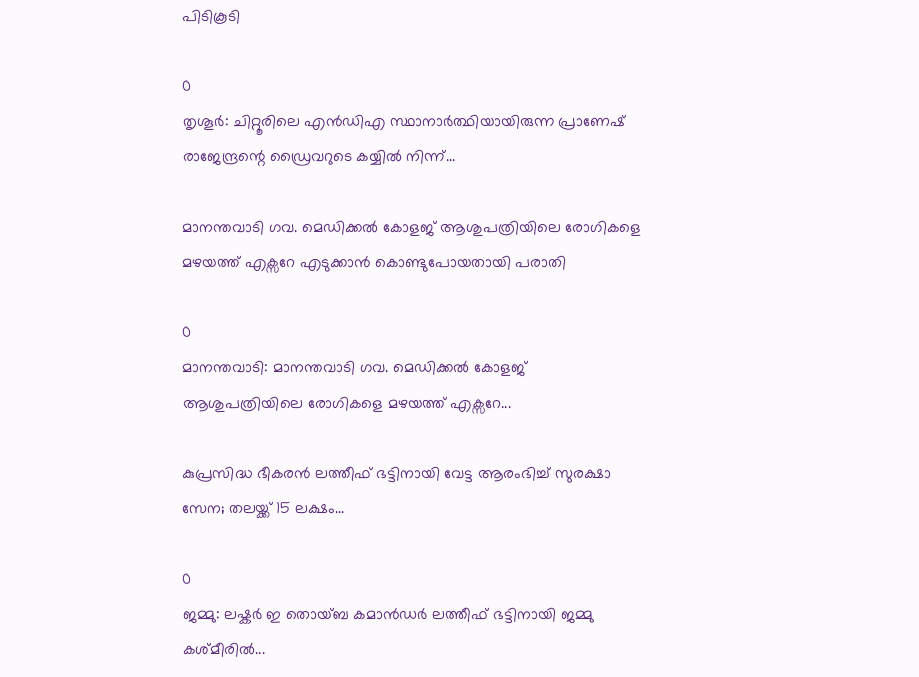പിടികൂടി

0
തൃശൂർ: ചിറ്റൂരിലെ എൻഡിഎ സ്ഥാനാർത്ഥിയായിരുന്ന പ്രാണേഷ് രാജേന്ദ്രന്റെ ഡ്രൈവറുടെ കയ്യിൽ നിന്ന്...

മാനന്തവാടി ഗവ. മെഡിക്കൽ കോളജ് ആശുപത്രിയിലെ രോഗികളെ മഴയത്ത് എക്സറേ എടുക്കാൻ കൊണ്ടുപോയതായി പരാതി

0
മാനന്തവാടി: മാനന്തവാടി ഗവ. മെഡിക്കൽ കോളജ് ആശുപത്രിയിലെ രോഗികളെ മഴയത്ത് എക്സറേ...

കുപ്രസിദ്ധ ഭീകരൻ ലത്തീഫ് ഭട്ടിനായി വേട്ട ആരംഭിച്ച് സുരക്ഷാ സേന; തലയ്ക്ക് 15 ലക്ഷം...

0
ജമ്മു: ലഷ്കർ ഇ തൊയ്ബ കമാൻഡർ ലത്തീഫ് ഭട്ടിനായി ജമ്മു കശ്മീരിൽ...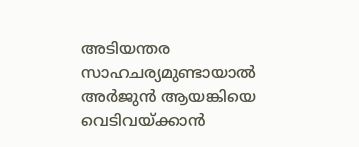അടിയന്തര സാഹചര്യമുണ്ടായാല്‍ അര്‍ജുന്‍ ആയങ്കിയെ വെടിവയ്ക്കാൻ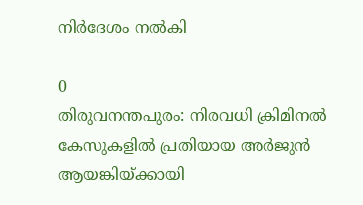നിര്‍ദേശം നൽകി

0
തിരുവനന്തപുരം: നിരവധി ക്രിമിനല്‍ കേസുകളില്‍ പ്രതിയായ അര്‍ജുന്‍ ആയങ്കിയ്ക്കായി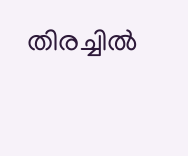തിരച്ചില്‍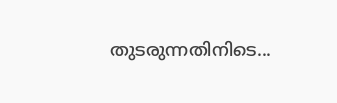തുടരുന്നതിനിടെ...